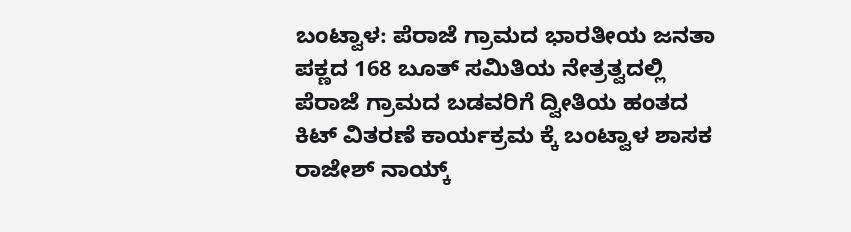ಬಂಟ್ವಾಳ: ಪೆರಾಜೆ ಗ್ರಾಮದ ಭಾರತೀಯ ಜನತಾ ಪಕ್ಣದ 168 ಬೂತ್ ಸಮಿತಿಯ ನೇತ್ರತ್ವದಲ್ಲಿ ಪೆರಾಜೆ ಗ್ರಾಮದ ಬಡವರಿಗೆ ದ್ವೀತಿಯ ಹಂತದ ಕಿಟ್ ವಿತರಣೆ ಕಾರ್ಯಕ್ರಮ ಕ್ಕೆ ಬಂಟ್ವಾಳ ಶಾಸಕ ರಾಜೇಶ್ ನಾಯ್ಕ್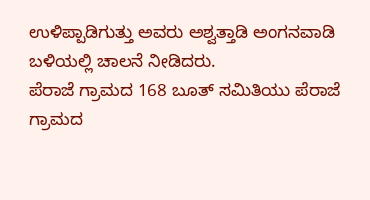ಉಳಿಪ್ಪಾಡಿಗುತ್ತು ಅವರು ಅಶ್ವತ್ತಾಡಿ ಅಂಗನವಾಡಿ ಬಳಿಯಲ್ಲಿ ಚಾಲನೆ ನೀಡಿದರು.
ಪೆರಾಜೆ ಗ್ರಾಮದ 168 ಬೂತ್ ಸಮಿತಿಯು ಪೆರಾಜೆ ಗ್ರಾಮದ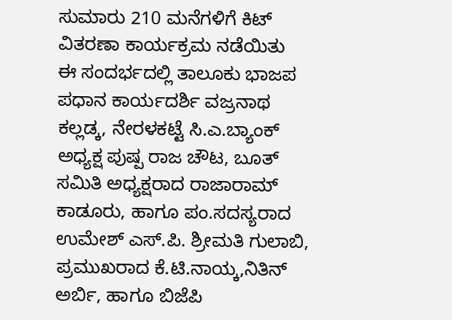ಸುಮಾರು 210 ಮನೆಗಳಿಗೆ ಕಿಟ್ ವಿತರಣಾ ಕಾರ್ಯಕ್ರಮ ನಡೆಯಿತು
ಈ ಸಂದರ್ಭದಲ್ಲಿ ತಾಲೂಕು ಭಾಜಪ ಪಧಾನ ಕಾರ್ಯದರ್ಶಿ ವಜ್ರನಾಥ ಕಲ್ಲಡ್ಕ, ನೇರಳಕಟ್ಟೆ ಸಿ.ಎ.ಬ್ಯಾಂಕ್ ಅಧ್ಯಕ್ಷ ಪುಷ್ಪ ರಾಜ ಚೌಟ, ಬೂತ್ ಸಮಿತಿ ಅಧ್ಯಕ್ಷರಾದ ರಾಜಾರಾಮ್ ಕಾಡೂರು, ಹಾಗೂ ಪಂ.ಸದಸ್ಯರಾದ ಉಮೇಶ್ ಎಸ್.ಪಿ. ಶ್ರೀಮತಿ ಗುಲಾಬಿ, ಪ್ರಮುಖರಾದ ಕೆ.ಟಿ.ನಾಯ್ಕ,ನಿತಿನ್ ಅರ್ಬಿ, ಹಾಗೂ ಬಿಜೆಪಿ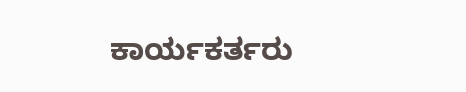ಕಾರ್ಯಕರ್ತರು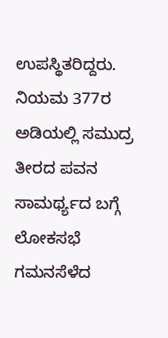ಉಪಸ್ಥಿತರಿದ್ದರು.
ನಿಯಮ 377ರ ಅಡಿಯಲ್ಲಿ ಸಮುದ್ರ ತೀರದ ಪವನ ಸಾಮರ್ಥ್ಯದ ಬಗ್ಗೆ ಲೋಕಸಭೆ ಗಮನಸೆಳೆದ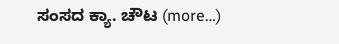ಸಂಸದ ಕ್ಯಾ. ಚೌಟ (more…)